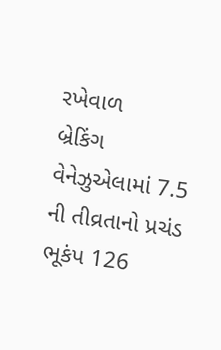રખેવાળ
બ્રેકિંગ
વેનેઝુએલામાં 7.5 ની તીવ્રતાનો પ્રચંડ ભૂકંપ 126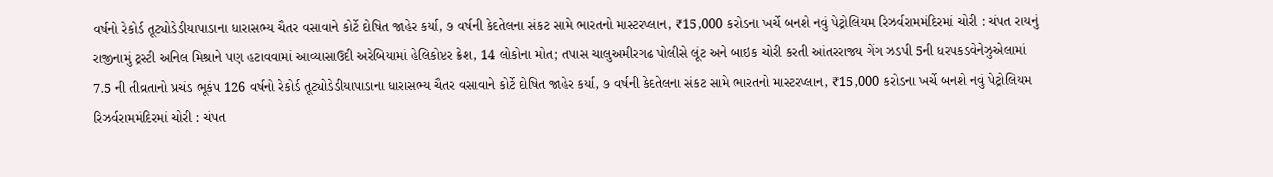વર્ષનો રેકોર્ડ તૂટ્યોડેડીયાપાડાના ધારાસભ્ય ચૈતર વસાવાને કોર્ટે દોષિત જાહેર કર્યા, ૭ વર્ષની કેદતેલના સંકટ સામે ભારતનો માસ્ટરપ્લાન, ₹15,000 કરોડના ખર્ચે બનશે નવું પેટ્રોલિયમ રિઝર્વરામમંદિરમાં ચોરી : ચંપત રાયનું રાજીનામું ટ્રસ્ટી અનિલ મિશ્રાને પણ હટાવવામાં આવ્યાસાઉદી અરેબિયામાં હેલિકોપ્ટર ક્રેશ, 14 લોકોના મોત; તપાસ ચાલુઅમીરગઢ પોલીસે લૂંટ અને બાઇક ચોરી કરતી આંતરરાજ્ય ગેંગ ઝડપી 5ની ધરપકડવેનેઝુએલામાં 7.5 ની તીવ્રતાનો પ્રચંડ ભૂકંપ 126 વર્ષનો રેકોર્ડ તૂટ્યોડેડીયાપાડાના ધારાસભ્ય ચૈતર વસાવાને કોર્ટે દોષિત જાહેર કર્યા, ૭ વર્ષની કેદતેલના સંકટ સામે ભારતનો માસ્ટરપ્લાન, ₹15,000 કરોડના ખર્ચે બનશે નવું પેટ્રોલિયમ રિઝર્વરામમંદિરમાં ચોરી : ચંપત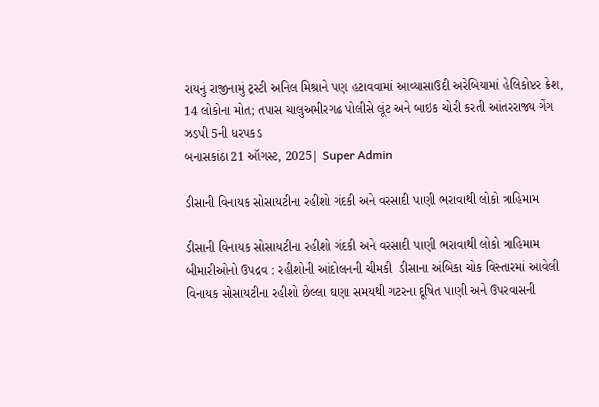રાયનું રાજીનામું ટ્રસ્ટી અનિલ મિશ્રાને પણ હટાવવામાં આવ્યાસાઉદી અરેબિયામાં હેલિકોપ્ટર ક્રેશ, 14 લોકોના મોત; તપાસ ચાલુઅમીરગઢ પોલીસે લૂંટ અને બાઇક ચોરી કરતી આંતરરાજ્ય ગેંગ ઝડપી 5ની ધરપકડ
બનાસકાંઠા21 ઑગસ્ટ, 2025| Super Admin

ડીસાની વિનાયક સોસાયટીના રહીશો ગંદકી અને વરસાદી પાણી ભરાવાથી લોકો ત્રાહિમામ

ડીસાની વિનાયક સોસાયટીના રહીશો ગંદકી અને વરસાદી પાણી ભરાવાથી લોકો ત્રાહિમામ
બીમારીઓનો ઉપદ્રવ : રહીશોની આંદોલનની ચીમકી  ડીસાના અંબિકા ચોક વિસ્તારમાં આવેલી વિનાયક સોસાયટીના રહીશો છેલ્લા ઘણા સમયથી ગટરના દૂષિત પાણી અને ઉપરવાસની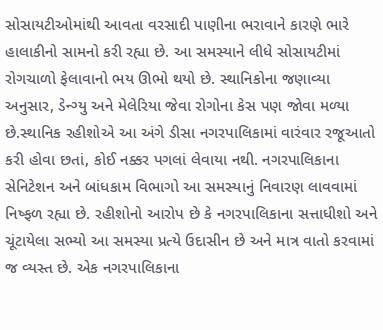સોસાયટીઓમાંથી આવતા વરસાદી પાણીના ભરાવાને કારણે ભારે હાલાકીનો સામનો કરી રહ્યા છે. આ સમસ્યાને લીધે સોસાયટીમાં રોગચાળો ફેલાવાનો ભય ઊભો થયો છે. સ્થાનિકોના જણાવ્યા અનુસાર, ડેન્ગ્યુ અને મેલેરિયા જેવા રોગોના કેસ પણ જોવા મળ્યા છે.સ્થાનિક રહીશોએ આ અંગે ડીસા નગરપાલિકામાં વારંવાર રજૂઆતો કરી હોવા છતાં, કોઈ નક્કર પગલાં લેવાયા નથી. નગરપાલિકાના સેનિટેશન અને બાંધકામ વિભાગો આ સમસ્યાનું નિવારણ લાવવામાં નિષ્ફળ રહ્યા છે. રહીશોનો આરોપ છે કે નગરપાલિકાના સત્તાધીશો અને ચૂંટાયેલા સભ્યો આ સમસ્યા પ્રત્યે ઉદાસીન છે અને માત્ર વાતો કરવામાં જ વ્યસ્ત છે. એક નગરપાલિકાના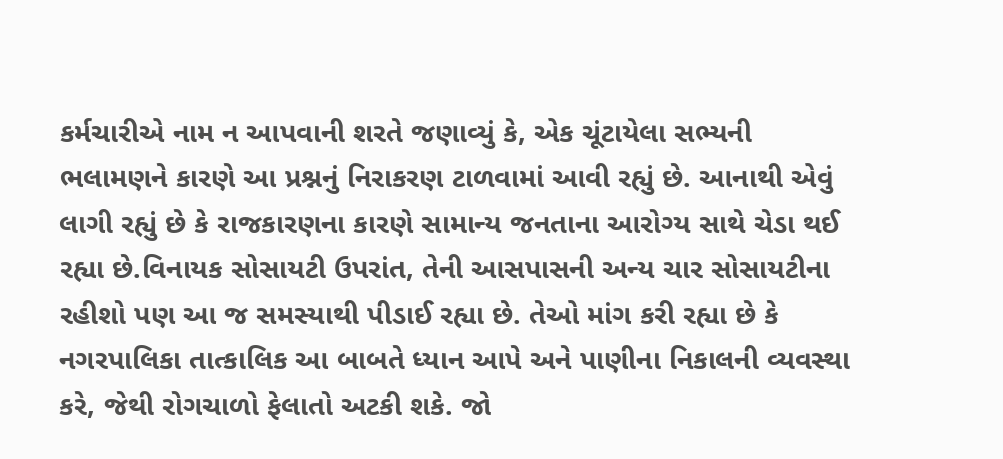કર્મચારીએ નામ ન આપવાની શરતે જણાવ્યું કે, એક ચૂંટાયેલા સભ્યની ભલામણને કારણે આ પ્રશ્નનું નિરાકરણ ટાળવામાં આવી રહ્યું છે. આનાથી એવું લાગી રહ્યું છે કે રાજકારણના કારણે સામાન્ય જનતાના આરોગ્ય સાથે ચેડા થઈ રહ્યા છે.વિનાયક સોસાયટી ઉપરાંત, તેની આસપાસની અન્ય ચાર સોસાયટીના રહીશો પણ આ જ સમસ્યાથી પીડાઈ રહ્યા છે. તેઓ માંગ કરી રહ્યા છે કે નગરપાલિકા તાત્કાલિક આ બાબતે ધ્યાન આપે અને પાણીના નિકાલની વ્યવસ્થા કરે, જેથી રોગચાળો ફેલાતો અટકી શકે. જો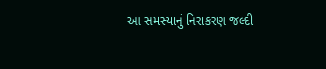આ સમસ્યાનું નિરાકરણ જલ્દી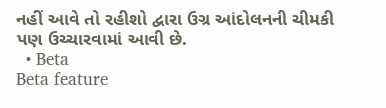નહીં આવે તો રહીશો દ્વારા ઉગ્ર આંદોલનની ચીમકી પણ ઉચ્ચારવામાં આવી છે.
  • Beta
Beta feature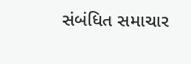સંબંધિત સમાચાર